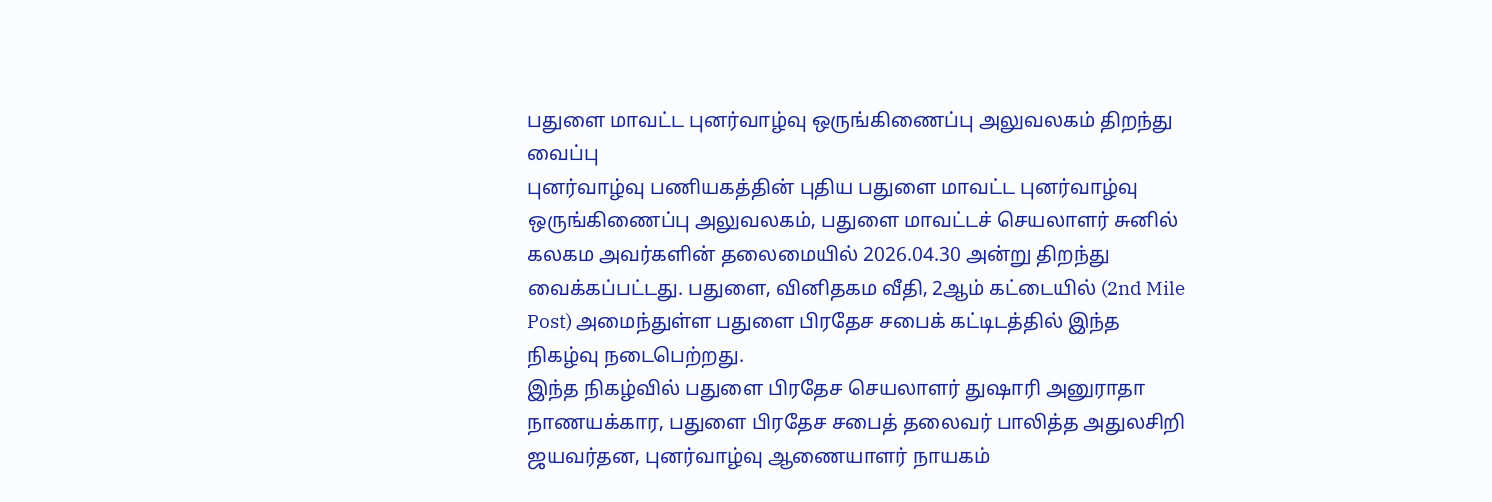பதுளை மாவட்ட புனர்வாழ்வு ஒருங்கிணைப்பு அலுவலகம் திறந்து வைப்பு
புனர்வாழ்வு பணியகத்தின் புதிய பதுளை மாவட்ட புனர்வாழ்வு ஒருங்கிணைப்பு அலுவலகம், பதுளை மாவட்டச் செயலாளர் சுனில் கலகம அவர்களின் தலைமையில் 2026.04.30 அன்று திறந்து வைக்கப்பட்டது. பதுளை, வினிதகம வீதி, 2ஆம் கட்டையில் (2nd Mile Post) அமைந்துள்ள பதுளை பிரதேச சபைக் கட்டிடத்தில் இந்த நிகழ்வு நடைபெற்றது.
இந்த நிகழ்வில் பதுளை பிரதேச செயலாளர் துஷாரி அனுராதா நாணயக்கார, பதுளை பிரதேச சபைத் தலைவர் பாலித்த அதுலசிறி ஜயவர்தன, புனர்வாழ்வு ஆணையாளர் நாயகம்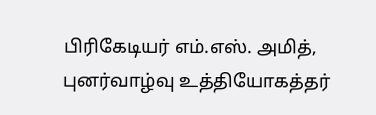பிரிகேடியர் எம்.எஸ். அமித், புனர்வாழ்வு உத்தியோகத்தர்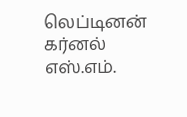லெப்டினன் கர்னல் எஸ்.எம்.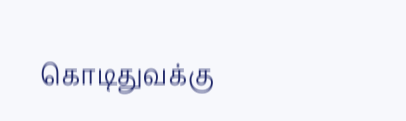கொடிதுவக்கு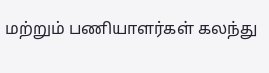மற்றும் பணியாளர்கள் கலந்து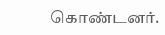கொண்டனர்.